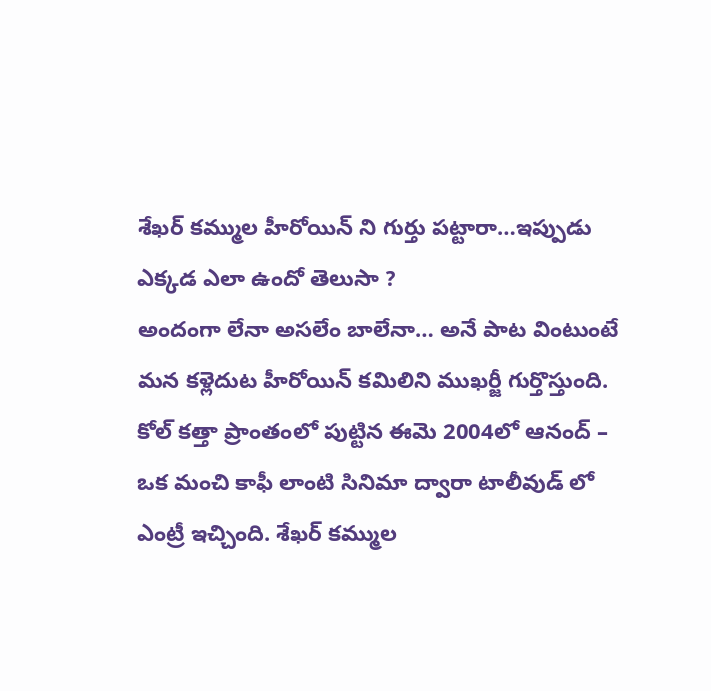శేఖర్ కమ్ముల హీరోయిన్ ని గుర్తు పట్టారా…ఇప్పుడు ఎక్కడ ఎలా ఉందో తెలుసా ?
అందంగా లేనా అసలేం బాలేనా… అనే పాట వింటుంటే మన కళ్లెదుట హీరోయిన్ కమిలిని ముఖర్జీ గుర్తొస్తుంది. కోల్ కత్తా ప్రాంతంలో పుట్టిన ఈమె 2004లో ఆనంద్ – ఒక మంచి కాఫీ లాంటి సినిమా ద్వారా టాలీవుడ్ లో ఎంట్రీ ఇచ్చింది. శేఖర్ కమ్ముల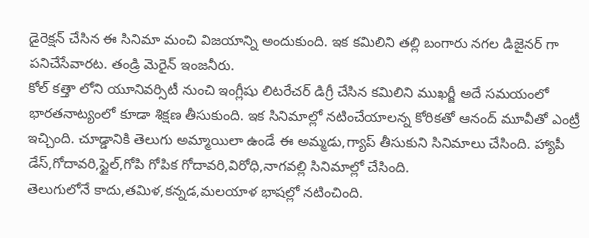డైరెక్షన్ చేసిన ఈ సినిమా మంచి విజయాన్ని అందుకుంది. ఇక కమిలిని తల్లి బంగారు నగల డిజైనర్ గా పనిచేసేవారట. తండ్రి మెరైన్ ఇంజనీరు.
కోల్ కత్తా లోని యూనివర్సిటీ నుంచి ఇంగ్లీషు లిటరేచర్ డిగ్రీ చేసిన కమిలిని ముఖర్జీ అదే సమయంలో భారతనాట్యంలో కూడా శిక్షణ తీసుకుంది. ఇక సినిమాల్లో నటించేయాలన్న కోరికతో ఆనంద్ మూవీతో ఎంట్రీ ఇచ్చింది. చూడ్డానికి తెలుగు అమ్మాయిలా ఉండే ఈ అమ్మడు,గ్యాప్ తీసుకుని సినిమాలు చేసింది. హ్యాపీ డేస్,గోదావరి,స్టైల్,గోపి గోపిక గోదావరి,విరోధి,నాగవల్లి సినిమాల్లో చేసింది.
తెలుగులోనే కాదు,తమిళ,కన్నడ,మలయాళ భాషల్లో నటించింది.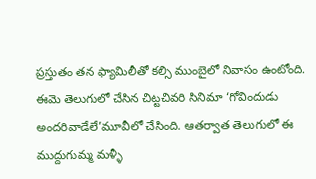ప్రస్తుతం తన ఫ్యామిలీతో కల్సి ముంబైలో నివాసం ఉంటోంది. ఈమె తెలుగులో చేసిన చిట్టచివరి సినిమా ‘గోవిందుడు అందరివాడేలే’మూవీలో చేసింది. ఆతర్వాత తెలుగులో ఈ ముద్దుగుమ్మ మళ్ళీ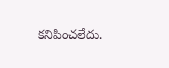కనిపించలేదు.